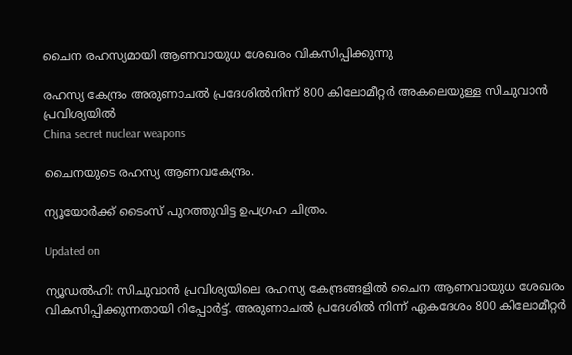ചൈന രഹസ്യമായി ആണവായുധ ശേഖരം വികസിപ്പിക്കുന്നു

രഹസ്യ കേന്ദ്രം അരുണാചൽ പ്രദേശിൽനിന്ന് 800 കിലോമീറ്റർ അകലെയുള്ള സിചുവാൻ പ്രവിശ്യയിൽ
China secret nuclear weapons

ചൈനയുടെ രഹസ്യ ആണവകേന്ദ്രം.

ന്യൂയോർക്ക് ടൈംസ് പുറത്തുവിട്ട ഉപഗ്രഹ ചിത്രം.

Updated on

ന്യൂഡല്‍ഹി: സിചുവാന്‍ പ്രവിശ്യയിലെ രഹസ്യ കേന്ദ്രങ്ങളില്‍ ചൈന ആണവായുധ ശേഖരം വികസിപ്പിക്കുന്നതായി റിപ്പോര്‍ട്ട്. അരുണാചല്‍ പ്രദേശില്‍ നിന്ന് ഏകദേശം 800 കിലോമീറ്റര്‍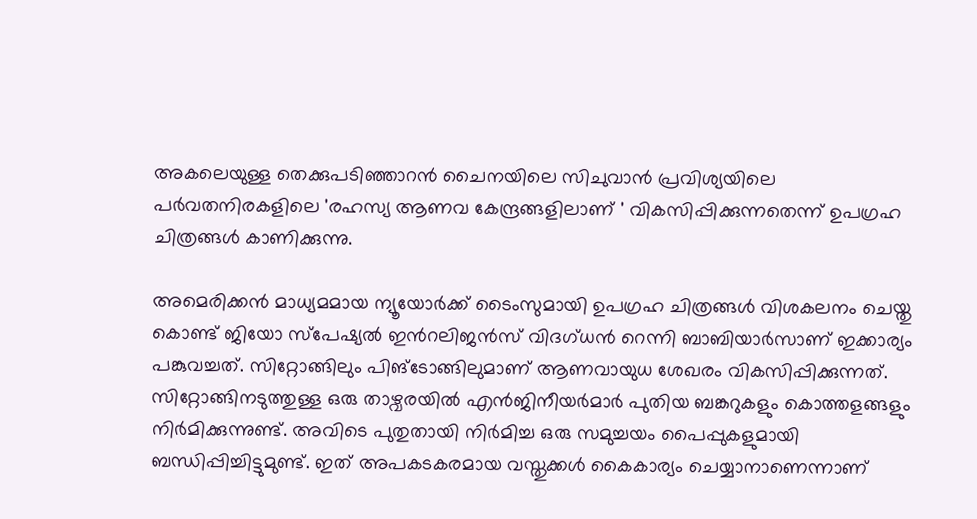അകലെയുള്ള തെക്കുപടിഞ്ഞാറന്‍ ചൈനയിലെ സിചുവാന്‍ പ്രവിശ്യയിലെ പര്‍വതനിരകളിലെ 'രഹസ്യ ആണവ കേന്ദ്രങ്ങളിലാണ് ' വികസിപ്പിക്കുന്നതെന്ന് ഉപഗ്രഹ ചിത്രങ്ങള്‍ കാണിക്കുന്നു.

അമെരിക്കന്‍ മാധ്യമമായ ന്യൂയോര്‍ക്ക് ടൈംസുമായി ഉപഗ്രഹ ചിത്രങ്ങള്‍ വിശകലനം ചെയ്തു കൊണ്ട് ജിയോ സ്‌പേഷ്യല്‍ ഇന്‍റലിജന്‍സ് വിദഗ്ധന്‍ റെന്നി ബാബിയാര്‍സാണ് ഇക്കാര്യം പങ്കുവച്ചത്. സിറ്റോങ്ങിലും പിങ്‌ടോങ്ങിലുമാണ് ആണവായുധ ശേഖരം വികസിപ്പിക്കുന്നത്. സിറ്റോങ്ങിനടുത്തുള്ള ഒരു താഴ്വരയില്‍ എന്‍ജിനീയര്‍മാര്‍ പുതിയ ബങ്കറുകളും കൊത്തളങ്ങളും നിര്‍മിക്കുന്നുണ്ട്. അവിടെ പുതുതായി നിര്‍മിച്ച ഒരു സമുച്ചയം പൈപ്പുകളുമായി ബന്ധിപ്പിച്ചിട്ടുമുണ്ട്. ഇത് അപകടകരമായ വസ്തുക്കള്‍ കൈകാര്യം ചെയ്യാനാണെന്നാണ്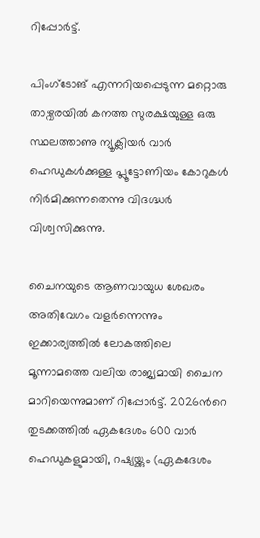റിപ്പോര്‍ട്ട്.

പിംഗ്ടോങ് എന്നറിയപ്പെടുന്ന മറ്റൊരു താഴ്വരയില്‍ കനത്ത സുരക്ഷയുള്ള ഒരു സ്ഥലത്താണു ന്യൂക്ലിയര്‍ വാര്‍ ഹെഡുകള്‍ക്കുള്ള പ്ലൂട്ടോണിയം കോറുകള്‍ നിര്‍മിക്കുന്നതെന്നു വിദഗ്ദ്ധര്‍ വിശ്വസിക്കുന്നു.

ചൈനയുടെ ആണവായുധ ശേഖരം അതിവേഗം വളര്‍ന്നെന്നും ഇക്കാര്യത്തില്‍ ലോകത്തിലെ മൂന്നാമത്തെ വലിയ രാജ്യമായി ചൈന മാറിയെന്നുമാണ് റിപ്പോര്‍ട്ട്. 2026ന്‍റെ തുടക്കത്തില്‍ ഏകദേശം 600 വാര്‍ ഹെഡുകളുമായി, റഷ്യയ്ക്കും (ഏകദേശം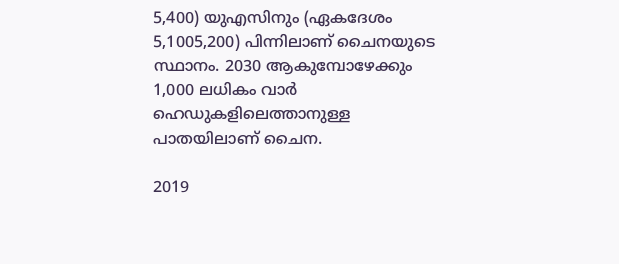5,400) യുഎസിനും (ഏകദേശം 5,1005,200) പിന്നിലാണ് ചൈനയുടെ സ്ഥാനം. 2030 ആകുമ്പോഴേക്കും 1,000 ലധികം വാര്‍ ഹെഡുകളിലെത്താനുള്ള പാതയിലാണ് ചൈന.

2019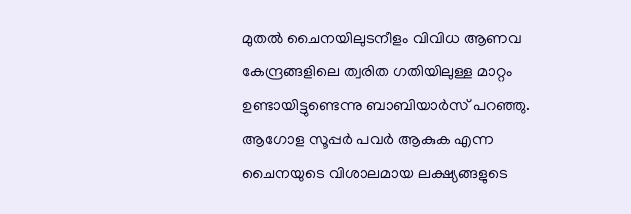മുതല്‍ ചൈനയിലുടനീളം വിവിധ ആണവ കേന്ദ്രങ്ങളിലെ ത്വരിത ഗതിയിലുള്ള മാറ്റം ഉണ്ടായിട്ടുണ്ടെന്നു ബാബിയാര്‍സ് പറഞ്ഞു. ആഗോള സൂപ്പര്‍ പവര്‍ ആകുക എന്ന ചൈനയുടെ വിശാലമായ ലക്ഷ്യങ്ങളുടെ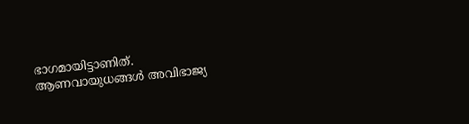ഭാഗമായിട്ടാണിത്. ആണവായുധങ്ങള്‍ അവിഭാജ്യ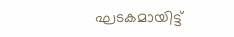ഘടകമായിട്ട്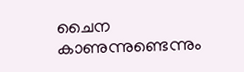ചൈന കാണുന്നുണ്ടെന്നും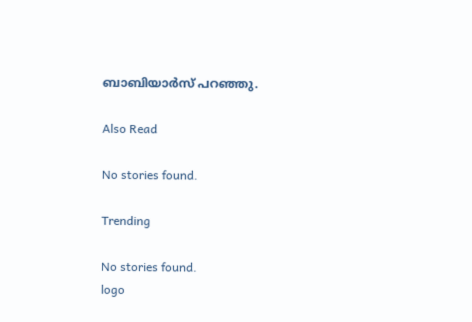ബാബിയാര്‍സ് പറഞ്ഞു.

Also Read

No stories found.

Trending

No stories found.
logo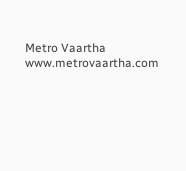Metro Vaartha
www.metrovaartha.com